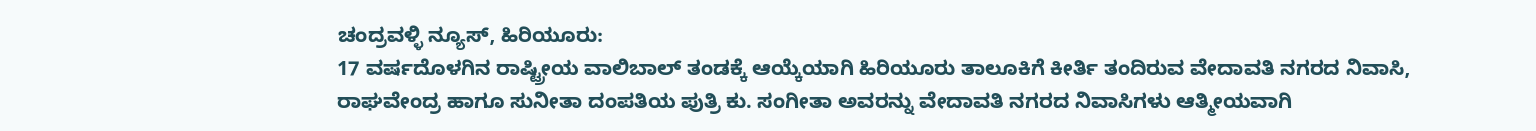ಚಂದ್ರವಳ್ಳಿ ನ್ಯೂಸ್, ಹಿರಿಯೂರು:
17 ವರ್ಷದೊಳಗಿನ ರಾಷ್ಟ್ರೀಯ ವಾಲಿಬಾಲ್ ತಂಡಕ್ಕೆ ಆಯ್ಕೆಯಾಗಿ ಹಿರಿಯೂರು ತಾಲೂಕಿಗೆ ಕೀರ್ತಿ ತಂದಿರುವ ವೇದಾವತಿ ನಗರದ ನಿವಾಸಿ, ರಾಘವೇಂದ್ರ ಹಾಗೂ ಸುನೀತಾ ದಂಪತಿಯ ಪುತ್ರಿ ಕು. ಸಂಗೀತಾ ಅವರನ್ನು ವೇದಾವತಿ ನಗರದ ನಿವಾಸಿಗಳು ಆತ್ಮೀಯವಾಗಿ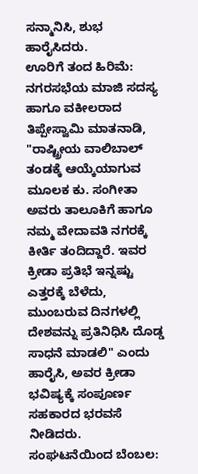ಸನ್ಮಾನಿಸಿ, ಶುಭ ಹಾರೈಸಿದರು.
ಊರಿಗೆ ತಂದ ಹಿರಿಮೆ: ನಗರಸಭೆಯ ಮಾಜಿ ಸದಸ್ಯ ಹಾಗೂ ವಕೀಲರಾದ ತಿಪ್ಪೇಸ್ವಾಮಿ ಮಾತನಾಡಿ, "ರಾಷ್ಟ್ರೀಯ ವಾಲಿಬಾಲ್ ತಂಡಕ್ಕೆ ಆಯ್ಕೆಯಾಗುವ ಮೂಲಕ ಕು. ಸಂಗೀತಾ ಅವರು ತಾಲೂಕಿಗೆ ಹಾಗೂ ನಮ್ಮ ವೇದಾವತಿ ನಗರಕ್ಕೆ ಕೀರ್ತಿ ತಂದಿದ್ದಾರೆ. ಇವರ ಕ್ರೀಡಾ ಪ್ರತಿಭೆ ಇನ್ನಷ್ಟು ಎತ್ತರಕ್ಕೆ ಬೆಳೆದು, ಮುಂಬರುವ ದಿನಗಳಲ್ಲಿ ದೇಶವನ್ನು ಪ್ರತಿನಿಧಿಸಿ ದೊಡ್ಡ ಸಾಧನೆ ಮಾಡಲಿ" ಎಂದು ಹಾರೈಸಿ, ಅವರ ಕ್ರೀಡಾ ಭವಿಷ್ಯಕ್ಕೆ ಸಂಪೂರ್ಣ ಸಹಕಾರದ ಭರವಸೆ ನೀಡಿದರು.
ಸಂಘಟನೆಯಿಂದ ಬೆಂಬಲ: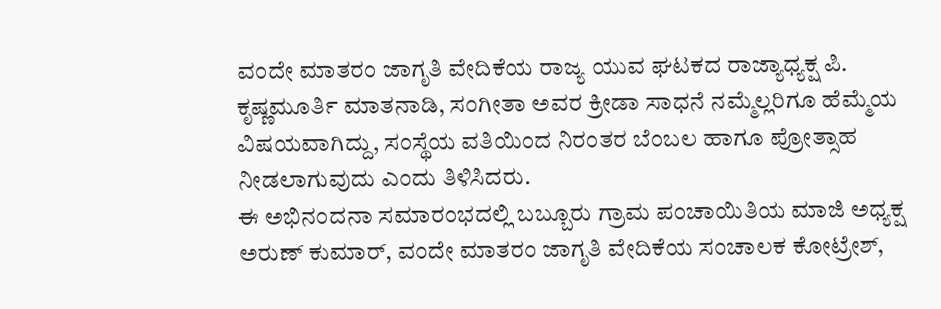ವಂದೇ ಮಾತರಂ ಜಾಗೃತಿ ವೇದಿಕೆಯ ರಾಜ್ಯ ಯುವ ಘಟಕದ ರಾಜ್ಯಾಧ್ಯಕ್ಷ ಪಿ. ಕೃಷ್ಣಮೂರ್ತಿ ಮಾತನಾಡಿ, ಸಂಗೀತಾ ಅವರ ಕ್ರೀಡಾ ಸಾಧನೆ ನಮ್ಮೆಲ್ಲರಿಗೂ ಹೆಮ್ಮೆಯ ವಿಷಯವಾಗಿದ್ದು, ಸಂಸ್ಥೆಯ ವತಿಯಿಂದ ನಿರಂತರ ಬೆಂಬಲ ಹಾಗೂ ಪ್ರೋತ್ಸಾಹ ನೀಡಲಾಗುವುದು ಎಂದು ತಿಳಿಸಿದರು.
ಈ ಅಭಿನಂದನಾ ಸಮಾರಂಭದಲ್ಲಿ ಬಬ್ಬೂರು ಗ್ರಾಮ ಪಂಚಾಯಿತಿಯ ಮಾಜಿ ಅಧ್ಯಕ್ಷ ಅರುಣ್ ಕುಮಾರ್, ವಂದೇ ಮಾತರಂ ಜಾಗೃತಿ ವೇದಿಕೆಯ ಸಂಚಾಲಕ ಕೋಟ್ರೇಶ್,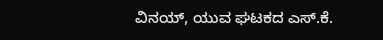ವಿನಯ್, ಯುವ ಘಟಕದ ಎಸ್.ಕೆ.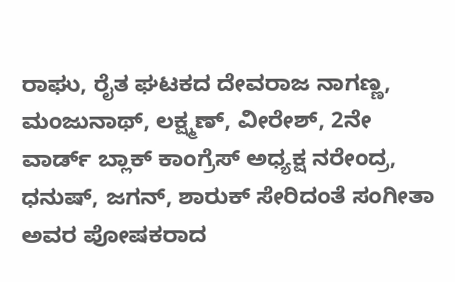ರಾಘು, ರೈತ ಘಟಕದ ದೇವರಾಜ ನಾಗಣ್ಣ, ಮಂಜುನಾಥ್, ಲಕ್ಷ್ಮಣ್, ವೀರೇಶ್, 2ನೇ ವಾರ್ಡ್ ಬ್ಲಾಕ್ ಕಾಂಗ್ರೆಸ್ ಅಧ್ಯಕ್ಷ ನರೇಂದ್ರ, ಧನುಷ್, ಜಗನ್, ಶಾರುಕ್ ಸೇರಿದಂತೆ ಸಂಗೀತಾ ಅವರ ಪೋಷಕರಾದ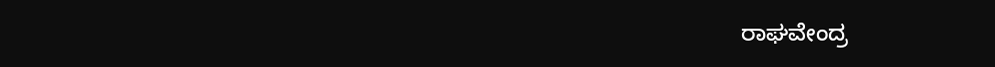ರಾಘವೇಂದ್ರ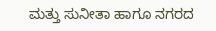ಮತ್ತು ಸುನೀತಾ ಹಾಗೂ ನಗರದ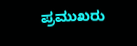ಪ್ರಮುಖರು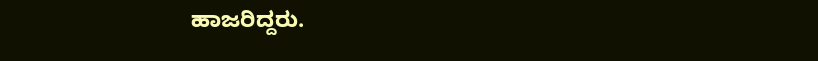ಹಾಜರಿದ್ದರು.